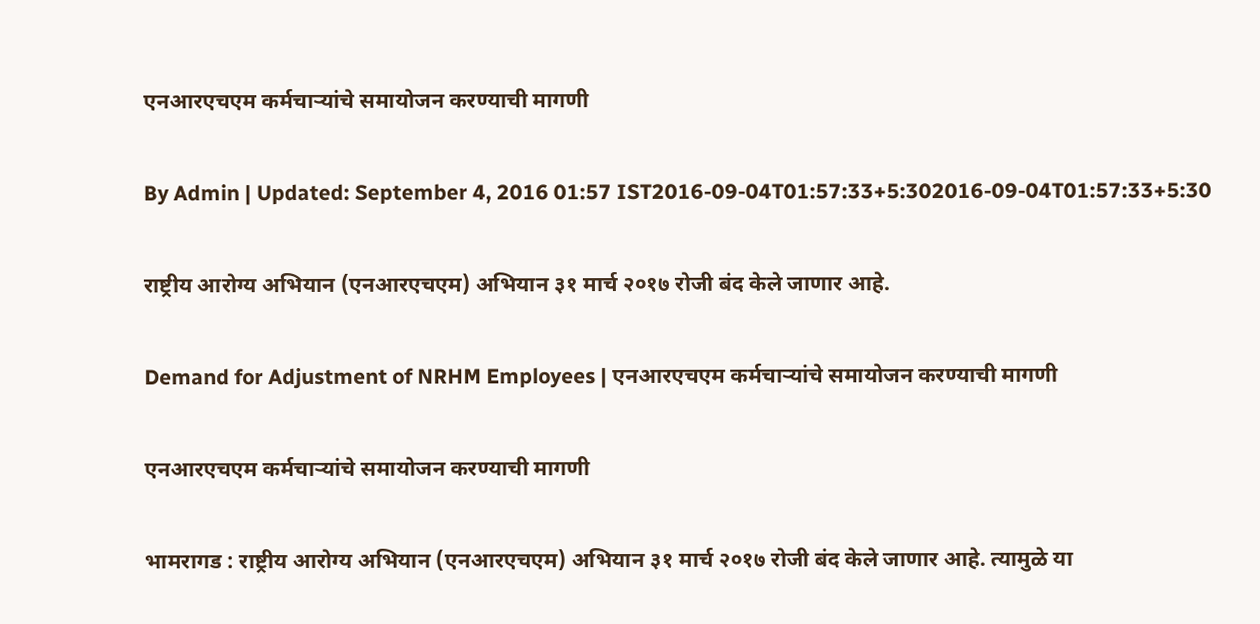एनआरएचएम कर्मचाऱ्यांचे समायोजन करण्याची मागणी

By Admin | Updated: September 4, 2016 01:57 IST2016-09-04T01:57:33+5:302016-09-04T01:57:33+5:30

राष्ट्रीय आरोग्य अभियान (एनआरएचएम) अभियान ३१ मार्च २०१७ रोजी बंद केले जाणार आहे.

Demand for Adjustment of NRHM Employees | एनआरएचएम कर्मचाऱ्यांचे समायोजन करण्याची मागणी

एनआरएचएम कर्मचाऱ्यांचे समायोजन करण्याची मागणी

भामरागड : राष्ट्रीय आरोग्य अभियान (एनआरएचएम) अभियान ३१ मार्च २०१७ रोजी बंद केले जाणार आहे. त्यामुळे या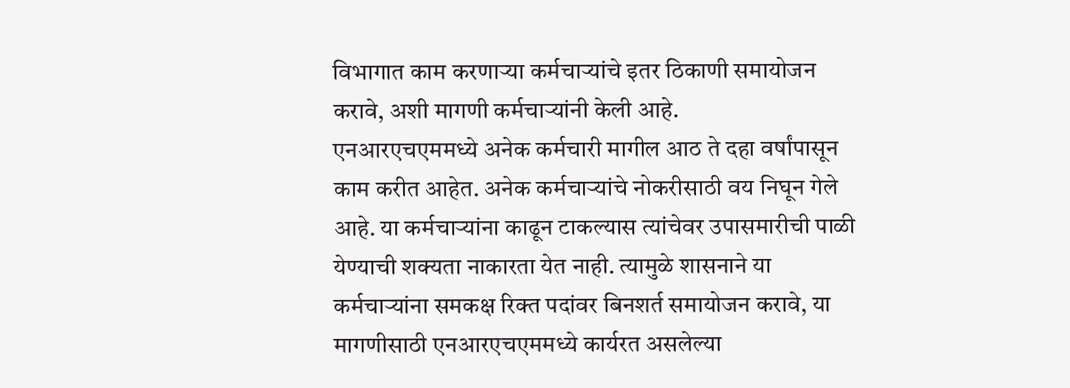विभागात काम करणाऱ्या कर्मचाऱ्यांचे इतर ठिकाणी समायोजन करावे, अशी मागणी कर्मचाऱ्यांनी केली आहे.
एनआरएचएममध्ये अनेक कर्मचारी मागील आठ ते दहा वर्षांपासून काम करीत आहेत. अनेक कर्मचाऱ्यांचे नोकरीसाठी वय निघून गेले आहे. या कर्मचाऱ्यांना काढून टाकल्यास त्यांचेवर उपासमारीची पाळी येण्याची शक्यता नाकारता येत नाही. त्यामुळे शासनाने या कर्मचाऱ्यांना समकक्ष रिक्त पदांवर बिनशर्त समायोजन करावे, या मागणीसाठी एनआरएचएममध्ये कार्यरत असलेल्या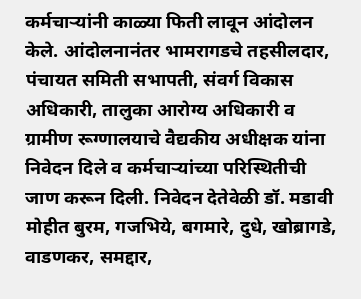कर्मचाऱ्यांनी काळ्या फिती लावून आंदोलन केले. आंदोलनानंतर भामरागडचे तहसीलदार, पंचायत समिती सभापती, संवर्ग विकास अधिकारी, तालुका आरोग्य अधिकारी व ग्रामीण रूग्णालयाचे वैद्यकीय अधीक्षक यांना निवेदन दिले व कर्मचाऱ्यांच्या परिस्थितीची जाण करून दिली. निवेदन देतेवेळी डॉ. मडावी मोहीत बुरम, गजभिये, बगमारे, दुधे, खोब्रागडे, वाडणकर, समद्दार,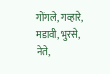गोंगले, गव्हारे, मडावी, भुरसे, नेते,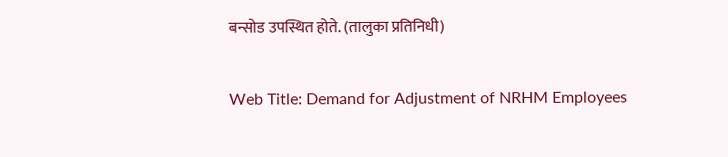बन्सोड उपस्थित होते. (तालुका प्रतिनिधी)

Web Title: Demand for Adjustment of NRHM Employees